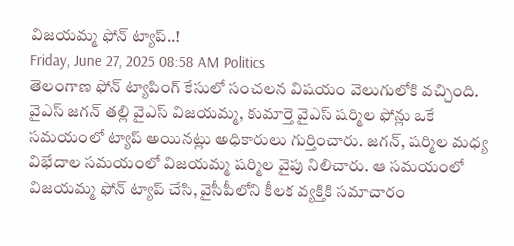విజయమ్మ ఫోన్ ట్యాప్..!
Friday, June 27, 2025 08:58 AM Politics
తెలంగాణ ఫోన్ ట్యాపింగ్ కేసులో సంచలన విషయం వెలుగులోకి వచ్చింది. వైఎస్ జగన్ తల్లి వైఎస్ విజయమ్మ, కుమార్తె వైఎస్ షర్మిల ఫోన్లు ఒకే సమయంలో ట్యాప్ అయినట్లు అధికారులు గుర్తించారు. జగన్, షర్మిల మధ్య విభేదాల సమయంలో విజయమ్మ షర్మిల వైపు నిలిచారు. ఆ సమయంలో విజయమ్మ ఫోన్ ట్యాప్ చేసి, వైసీపీలోని కీలక వ్యక్తికి సమాచారం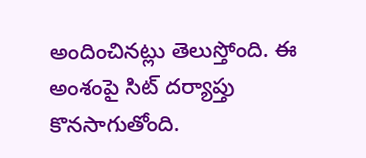అందించినట్లు తెలుస్తోంది. ఈ అంశంపై సిట్ దర్యాప్తు కొనసాగుతోంది.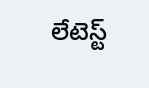లేటెస్ట్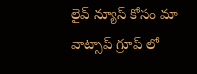లైవ్ న్యూస్ కోసం మా వాట్సాప్ గ్రూప్ లో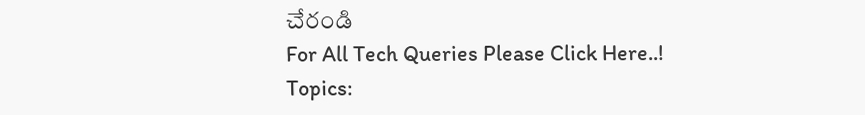చేరండి
For All Tech Queries Please Click Here..!
Topics: